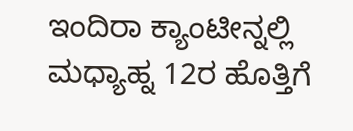ಇಂದಿರಾ ಕ್ಯಾಂಟೀನ್ನಲ್ಲಿ ಮಧ್ಯಾಹ್ನ 12ರ ಹೊತ್ತಿಗೆ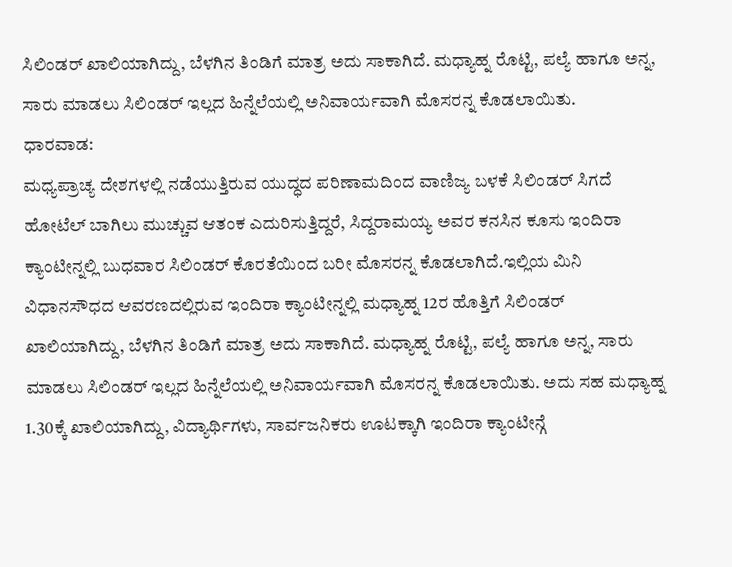ಸಿಲಿಂಡರ್ ಖಾಲಿಯಾಗಿದ್ದು, ಬೆಳಗಿನ ತಿಂಡಿಗೆ ಮಾತ್ರ ಅದು ಸಾಕಾಗಿದೆ. ಮಧ್ಯಾಹ್ನ ರೊಟ್ಟಿ, ಪಲ್ಯೆ ಹಾಗೂ ಅನ್ನ, ಸಾರು ಮಾಡಲು ಸಿಲಿಂಡರ್ ಇಲ್ಲದ ಹಿನ್ನೆಲೆಯಲ್ಲಿ ಅನಿವಾರ್ಯವಾಗಿ ಮೊಸರನ್ನ ಕೊಡಲಾಯಿತು.
ಧಾರವಾಡ:
ಮಧ್ಯಪ್ರಾಚ್ಯ ದೇಶಗಳಲ್ಲಿ ನಡೆಯುತ್ತಿರುವ ಯುದ್ಧದ ಪರಿಣಾಮದಿಂದ ವಾಣಿಜ್ಯ ಬಳಕೆ ಸಿಲಿಂಡರ್ ಸಿಗದೆ ಹೋಟೆಲ್ ಬಾಗಿಲು ಮುಚ್ಚುವ ಆತಂಕ ಎದುರಿಸುತ್ತಿದ್ದರೆ, ಸಿದ್ದರಾಮಯ್ಯ ಅವರ ಕನಸಿನ ಕೂಸು ಇಂದಿರಾ ಕ್ಯಾಂಟೀನ್ನಲ್ಲಿ ಬುಧವಾರ ಸಿಲಿಂಡರ್ ಕೊರತೆಯಿಂದ ಬರೀ ಮೊಸರನ್ನ ಕೊಡಲಾಗಿದೆ.ಇಲ್ಲಿಯ ಮಿನಿ ವಿಧಾನಸೌಧದ ಆವರಣದಲ್ಲಿರುವ ಇಂದಿರಾ ಕ್ಯಾಂಟೀನ್ನಲ್ಲಿ ಮಧ್ಯಾಹ್ನ 12ರ ಹೊತ್ತಿಗೆ ಸಿಲಿಂಡರ್ ಖಾಲಿಯಾಗಿದ್ದು, ಬೆಳಗಿನ ತಿಂಡಿಗೆ ಮಾತ್ರ ಅದು ಸಾಕಾಗಿದೆ. ಮಧ್ಯಾಹ್ನ ರೊಟ್ಟಿ, ಪಲ್ಯೆ ಹಾಗೂ ಅನ್ನ, ಸಾರು ಮಾಡಲು ಸಿಲಿಂಡರ್ ಇಲ್ಲದ ಹಿನ್ನೆಲೆಯಲ್ಲಿ ಅನಿವಾರ್ಯವಾಗಿ ಮೊಸರನ್ನ ಕೊಡಲಾಯಿತು. ಅದು ಸಹ ಮಧ್ಯಾಹ್ನ 1.30ಕ್ಕೆ ಖಾಲಿಯಾಗಿದ್ದು, ವಿದ್ಯಾರ್ಥಿಗಳು, ಸಾರ್ವಜನಿಕರು ಊಟಕ್ಕಾಗಿ ಇಂದಿರಾ ಕ್ಯಾಂಟೀನ್ಗೆ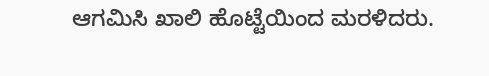ಆಗಮಿಸಿ ಖಾಲಿ ಹೊಟ್ಟೆಯಿಂದ ಮರಳಿದರು.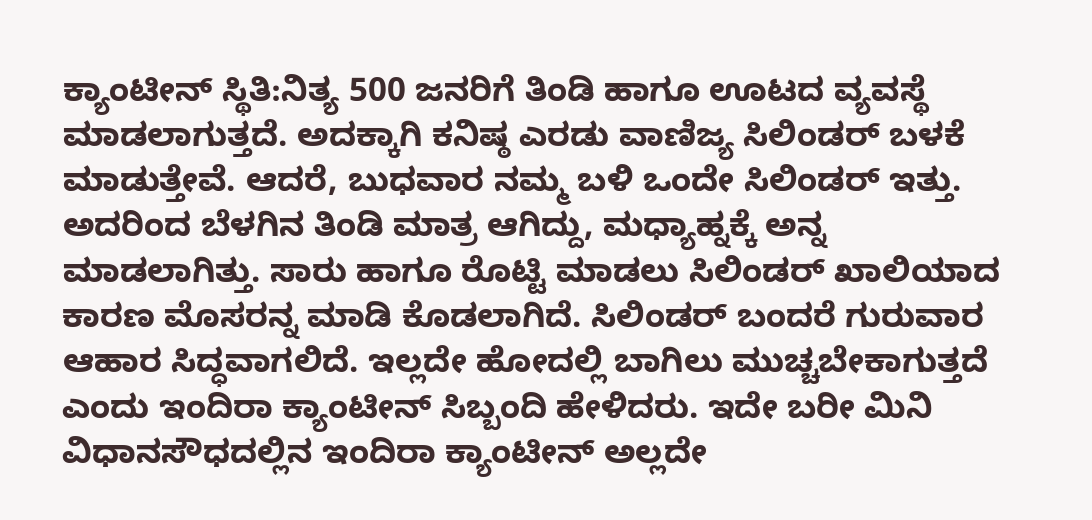ಕ್ಯಾಂಟೀನ್ ಸ್ಥಿತಿ:ನಿತ್ಯ 500 ಜನರಿಗೆ ತಿಂಡಿ ಹಾಗೂ ಊಟದ ವ್ಯವಸ್ಥೆ ಮಾಡಲಾಗುತ್ತದೆ. ಅದಕ್ಕಾಗಿ ಕನಿಷ್ಠ ಎರಡು ವಾಣಿಜ್ಯ ಸಿಲಿಂಡರ್ ಬಳಕೆ ಮಾಡುತ್ತೇವೆ. ಆದರೆ, ಬುಧವಾರ ನಮ್ಮ ಬಳಿ ಒಂದೇ ಸಿಲಿಂಡರ್ ಇತ್ತು. ಅದರಿಂದ ಬೆಳಗಿನ ತಿಂಡಿ ಮಾತ್ರ ಆಗಿದ್ದು, ಮಧ್ಯಾಹ್ನಕ್ಕೆ ಅನ್ನ ಮಾಡಲಾಗಿತ್ತು. ಸಾರು ಹಾಗೂ ರೊಟ್ಟಿ ಮಾಡಲು ಸಿಲಿಂಡರ್ ಖಾಲಿಯಾದ ಕಾರಣ ಮೊಸರನ್ನ ಮಾಡಿ ಕೊಡಲಾಗಿದೆ. ಸಿಲಿಂಡರ್ ಬಂದರೆ ಗುರುವಾರ ಆಹಾರ ಸಿದ್ಧವಾಗಲಿದೆ. ಇಲ್ಲದೇ ಹೋದಲ್ಲಿ ಬಾಗಿಲು ಮುಚ್ಚಬೇಕಾಗುತ್ತದೆ ಎಂದು ಇಂದಿರಾ ಕ್ಯಾಂಟೀನ್ ಸಿಬ್ಬಂದಿ ಹೇಳಿದರು. ಇದೇ ಬರೀ ಮಿನಿ ವಿಧಾನಸೌಧದಲ್ಲಿನ ಇಂದಿರಾ ಕ್ಯಾಂಟೀನ್ ಅಲ್ಲದೇ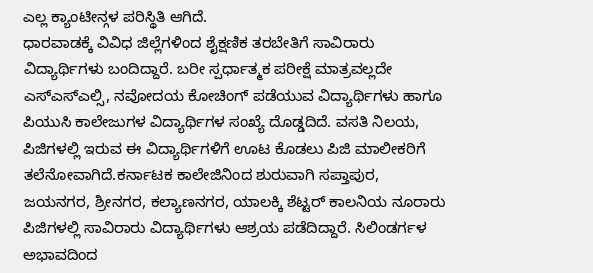ಎಲ್ಲ ಕ್ಯಾಂಟೀನ್ಗಳ ಪರಿಸ್ಥಿತಿ ಆಗಿದೆ.
ಧಾರವಾಡಕ್ಕೆ ವಿವಿಧ ಜಿಲ್ಲೆಗಳಿಂದ ಶೈಕ್ಷಣಿಕ ತರಬೇತಿಗೆ ಸಾವಿರಾರು ವಿದ್ಯಾರ್ಥಿಗಳು ಬಂದಿದ್ದಾರೆ. ಬರೀ ಸ್ಪರ್ಧಾತ್ಮಕ ಪರೀಕ್ಷೆ ಮಾತ್ರವಲ್ಲದೇ ಎಸ್ಎಸ್ಎಲ್ಸಿ, ನವೋದಯ ಕೋಚಿಂಗ್ ಪಡೆಯುವ ವಿದ್ಯಾರ್ಥಿಗಳು ಹಾಗೂ ಪಿಯುಸಿ ಕಾಲೇಜುಗಳ ವಿದ್ಯಾರ್ಥಿಗಳ ಸಂಖ್ಯೆ ದೊಡ್ಡದಿದೆ. ವಸತಿ ನಿಲಯ, ಪಿಜಿಗಳಲ್ಲಿ ಇರುವ ಈ ವಿದ್ಯಾರ್ಥಿಗಳಿಗೆ ಊಟ ಕೊಡಲು ಪಿಜಿ ಮಾಲೀಕರಿಗೆ ತಲೆನೋವಾಗಿದೆ.ಕರ್ನಾಟಕ ಕಾಲೇಜಿನಿಂದ ಶುರುವಾಗಿ ಸಪ್ತಾಪುರ, ಜಯನಗರ, ಶ್ರೀನಗರ, ಕಲ್ಯಾಣನಗರ, ಯಾಲಕ್ಕಿ ಶೆಟ್ಟರ್ ಕಾಲನಿಯ ನೂರಾರು ಪಿಜಿಗಳಲ್ಲಿ ಸಾವಿರಾರು ವಿದ್ಯಾರ್ಥಿಗಳು ಆಶ್ರಯ ಪಡೆದಿದ್ದಾರೆ. ಸಿಲಿಂಡರ್ಗಳ ಅಭಾವದಿಂದ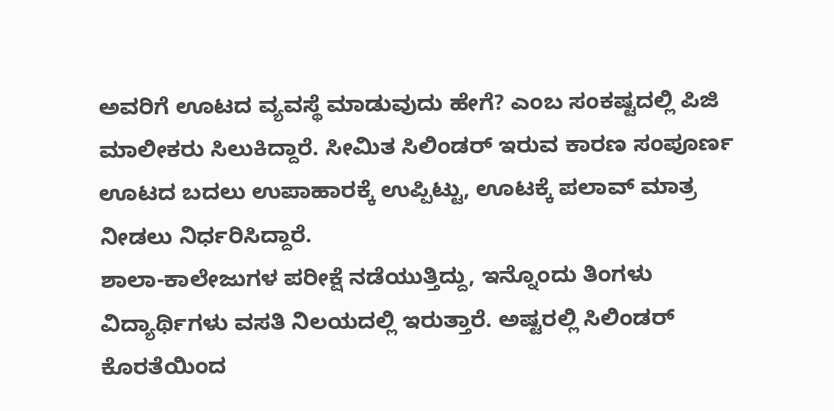ಅವರಿಗೆ ಊಟದ ವ್ಯವಸ್ಥೆ ಮಾಡುವುದು ಹೇಗೆ? ಎಂಬ ಸಂಕಷ್ಟದಲ್ಲಿ ಪಿಜಿ ಮಾಲೀಕರು ಸಿಲುಕಿದ್ದಾರೆ. ಸೀಮಿತ ಸಿಲಿಂಡರ್ ಇರುವ ಕಾರಣ ಸಂಪೂರ್ಣ ಊಟದ ಬದಲು ಉಪಾಹಾರಕ್ಕೆ ಉಪ್ಪಿಟ್ಟು, ಊಟಕ್ಕೆ ಪಲಾವ್ ಮಾತ್ರ ನೀಡಲು ನಿರ್ಧರಿಸಿದ್ದಾರೆ.
ಶಾಲಾ-ಕಾಲೇಜುಗಳ ಪರೀಕ್ಷೆ ನಡೆಯುತ್ತಿದ್ದು, ಇನ್ನೊಂದು ತಿಂಗಳು ವಿದ್ಯಾರ್ಥಿಗಳು ವಸತಿ ನಿಲಯದಲ್ಲಿ ಇರುತ್ತಾರೆ. ಅಷ್ಟರಲ್ಲಿ ಸಿಲಿಂಡರ್ ಕೊರತೆಯಿಂದ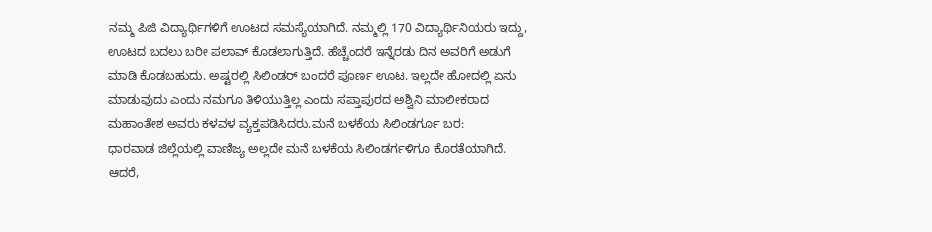ನಮ್ಮ ಪಿಜಿ ವಿದ್ಯಾರ್ಥಿಗಳಿಗೆ ಊಟದ ಸಮಸ್ಯೆಯಾಗಿದೆ. ನಮ್ಮಲ್ಲಿ 170 ವಿದ್ಯಾರ್ಥಿನಿಯರು ಇದ್ದು, ಊಟದ ಬದಲು ಬರೀ ಪಲಾವ್ ಕೊಡಲಾಗುತ್ತಿದೆ. ಹೆಚ್ಚೆಂದರೆ ಇನ್ನೆರಡು ದಿನ ಅವರಿಗೆ ಅಡುಗೆ ಮಾಡಿ ಕೊಡಬಹುದು. ಅಷ್ಟರಲ್ಲಿ ಸಿಲಿಂಡರ್ ಬಂದರೆ ಪೂರ್ಣ ಊಟ. ಇಲ್ಲದೇ ಹೋದಲ್ಲಿ ಏನು ಮಾಡುವುದು ಎಂದು ನಮಗೂ ತಿಳಿಯುತ್ತಿಲ್ಲ ಎಂದು ಸಪ್ತಾಪುರದ ಅಶ್ವಿನಿ ಮಾಲೀಕರಾದ ಮಹಾಂತೇಶ ಅವರು ಕಳವಳ ವ್ಯಕ್ತಪಡಿಸಿದರು.ಮನೆ ಬಳಕೆಯ ಸಿಲಿಂಡರ್ಗೂ ಬರ:
ಧಾರವಾಡ ಜಿಲ್ಲೆಯಲ್ಲಿ ವಾಣಿಜ್ಯ ಅಲ್ಲದೇ ಮನೆ ಬಳಕೆಯ ಸಿಲಿಂಡರ್ಗಳಿಗೂ ಕೊರತೆಯಾಗಿದೆ. ಆದರೆ,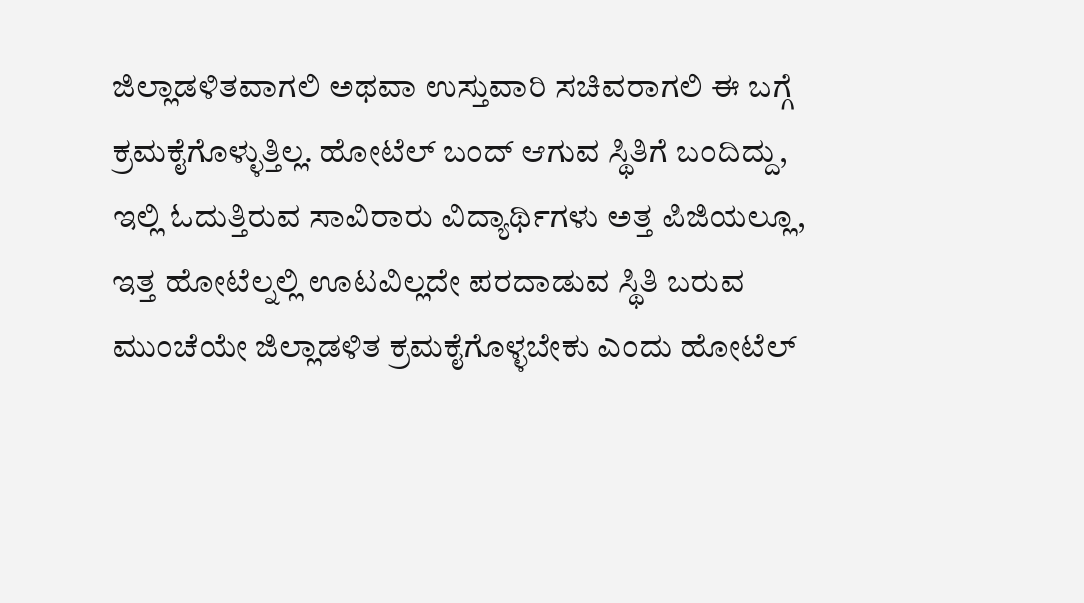ಜಿಲ್ಲಾಡಳಿತವಾಗಲಿ ಅಥವಾ ಉಸ್ತುವಾರಿ ಸಚಿವರಾಗಲಿ ಈ ಬಗ್ಗೆ ಕ್ರಮಕೈಗೊಳ್ಳುತ್ತಿಲ್ಲ. ಹೋಟೆಲ್ ಬಂದ್ ಆಗುವ ಸ್ಥಿತಿಗೆ ಬಂದಿದ್ದು, ಇಲ್ಲಿ ಓದುತ್ತಿರುವ ಸಾವಿರಾರು ವಿದ್ಯಾರ್ಥಿಗಳು ಅತ್ತ ಪಿಜಿಯಲ್ಲೂ, ಇತ್ತ ಹೋಟೆಲ್ನಲ್ಲಿ ಊಟವಿಲ್ಲದೇ ಪರದಾಡುವ ಸ್ಥಿತಿ ಬರುವ ಮುಂಚೆಯೇ ಜಿಲ್ಲಾಡಳಿತ ಕ್ರಮಕೈಗೊಳ್ಳಬೇಕು ಎಂದು ಹೋಟೆಲ್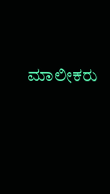ಮಾಲೀಕರು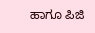ಹಾಗೂ ಪಿಜಿ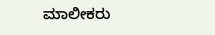ಮಾಲೀಕರು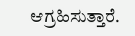ಆಗ್ರಹಿಸುತ್ತಾರೆ.